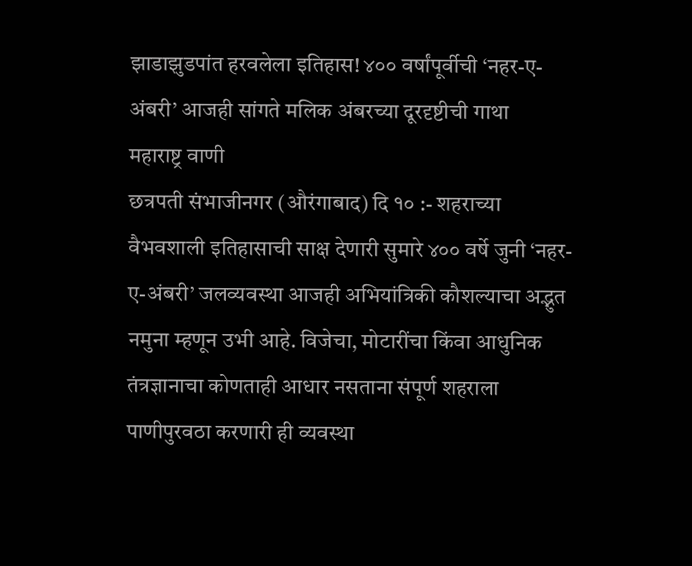झाडाझुडपांत हरवलेला इतिहास! ४०० वर्षांपूर्वीची ‘नहर-ए-अंबरी’ आजही सांगते मलिक अंबरच्या दूरदृष्टीची गाथा
महाराष्ट्र वाणी
छत्रपती संभाजीनगर (औरंगाबाद) दि १० :- शहराच्या वैभवशाली इतिहासाची साक्ष देणारी सुमारे ४०० वर्षे जुनी ‘नहर-ए-अंबरी’ जलव्यवस्था आजही अभियांत्रिकी कौशल्याचा अद्भुत नमुना म्हणून उभी आहे. विजेचा, मोटारींचा किंवा आधुनिक तंत्रज्ञानाचा कोणताही आधार नसताना संपूर्ण शहराला पाणीपुरवठा करणारी ही व्यवस्था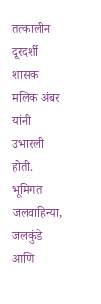तत्कालीन दूरदर्शी शासक मलिक अंबर यांनी उभारली होती.
भूमिगत जलवाहिन्या, जलकुंडे आणि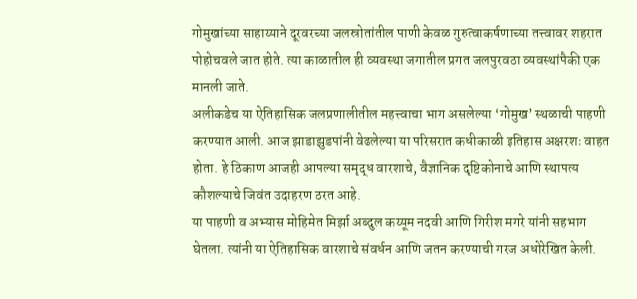गोमुखांच्या साहाय्याने दूरवरच्या जलस्रोतांतील पाणी केवळ गुरुत्वाकर्षणाच्या तत्त्वावर शहरात पोहोचवले जात होते. त्या काळातील ही व्यवस्था जगातील प्रगत जलपुरवठा व्यवस्थांपैकी एक मानली जाते.
अलीकडेच या ऐतिहासिक जलप्रणालीतील महत्त्वाचा भाग असलेल्या ‘गोमुख’ स्थळाची पाहणी करण्यात आली. आज झाडाझुडपांनी वेढलेल्या या परिसरात कधीकाळी इतिहास अक्षरशः वाहत होता. हे ठिकाण आजही आपल्या समृद्ध वारशाचे, वैज्ञानिक दृष्टिकोनाचे आणि स्थापत्य कौशल्याचे जिवंत उदाहरण ठरत आहे.
या पाहणी व अभ्यास मोहिमेत मिर्झा अब्दुल कय्यूम नदवी आणि गिरीश मगरे यांनी सहभाग घेतला. त्यांनी या ऐतिहासिक वारशाचे संवर्धन आणि जतन करण्याची गरज अधोरेखित केली.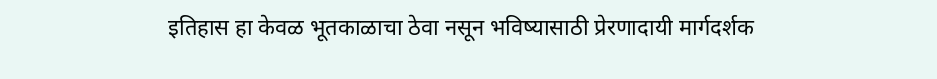इतिहास हा केवळ भूतकाळाचा ठेवा नसून भविष्यासाठी प्रेरणादायी मार्गदर्शक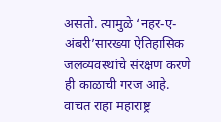असतो. त्यामुळे ‘नहर-ए-अंबरी’सारख्या ऐतिहासिक जलव्यवस्थांचे संरक्षण करणे ही काळाची गरज आहे.
वाचत राहा महाराष्ट्र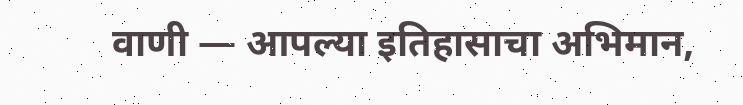वाणी — आपल्या इतिहासाचा अभिमान,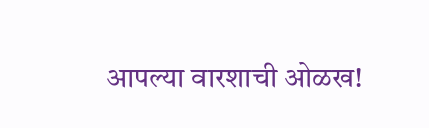आपल्या वारशाची ओळख!